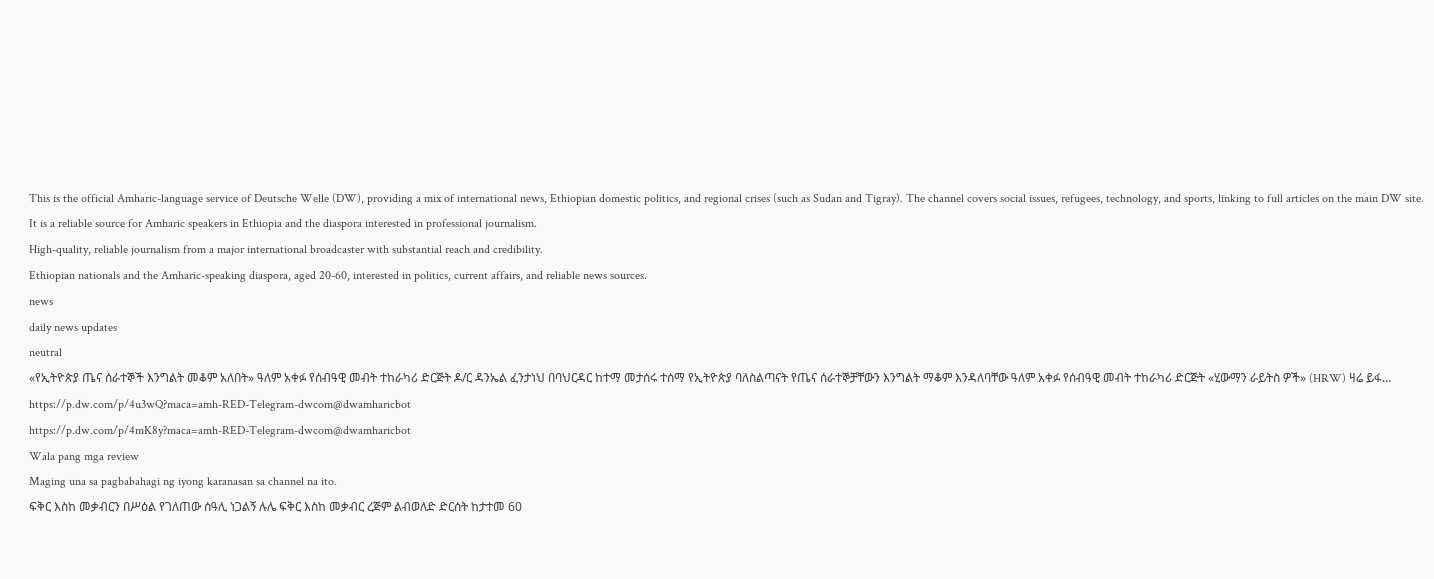This is the official Amharic-language service of Deutsche Welle (DW), providing a mix of international news, Ethiopian domestic politics, and regional crises (such as Sudan and Tigray). The channel covers social issues, refugees, technology, and sports, linking to full articles on the main DW site. It is a reliable source for Amharic speakers in Ethiopia and the diaspora interested in professional journalism.
High-quality, reliable journalism from a major international broadcaster with substantial reach and credibility.
Ethiopian nationals and the Amharic-speaking diaspora, aged 20-60, interested in politics, current affairs, and reliable news sources.
news
daily news updates
neutral
«የኢትዮጵያ ጤና ሰራተኞች እንግልት መቆም አለበት» ዓለም አቀፉ የሰብዓዊ መብት ተከራካሪ ድርጅት ዶ/ር ዳንኤል ፈንታነህ በባህርዳር ከተማ መታሰሩ ተሰማ የኢትዮጵያ ባለስልጣናት የጤና ሰራተኞቻቸውን እንግልት ማቆም እንዳለባቸው ዓለም አቀፉ የሰብዓዊ መብት ተከራካሪ ድርጅት «ሂውማን ራይትስ ዎች» (HRW) ዛሬ ይፋ…
https://p.dw.com/p/4u3wQ?maca=amh-RED-Telegram-dwcom@dwamharicbot
https://p.dw.com/p/4mK8y?maca=amh-RED-Telegram-dwcom@dwamharicbot
Wala pang mga review
Maging una sa pagbabahagi ng iyong karanasan sa channel na ito.
ፍቅር እስከ መቃብርን በሥዕል የገለጠው ሰዓሊ ነጋልኝ ሉሌ ፍቅር እስከ መቃብር ረጅም ልብወለድ ድርሰት ከታተመ 60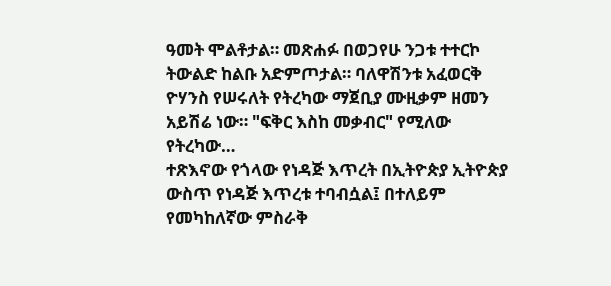ዓመት ሞልቶታል። መጽሐፉ በወጋየሁ ንጋቱ ተተርኮ ትውልድ ከልቡ አድምጦታል። ባለዋሽንቱ አፈወርቅ ዮሃንስ የሠሩለት የትረካው ማጀቢያ ሙዚቃም ዘመን አይሽሬ ነው። "ፍቅር እስከ መቃብር" የሚለው የትረካው…
ተጽእኖው የጎላው የነዳጅ እጥረት በኢትዮጵያ ኢትዮጵያ ውስጥ የነዳጅ እጥረቱ ተባብሷል፤ በተለይም የመካከለኛው ምስራቅ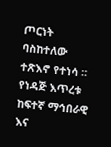ጦርነት ባስከተለው ተጽእኖ የተነሳ ። የነዳጅ እጥረቱ ከፍተኛ ማኅበራዊ እና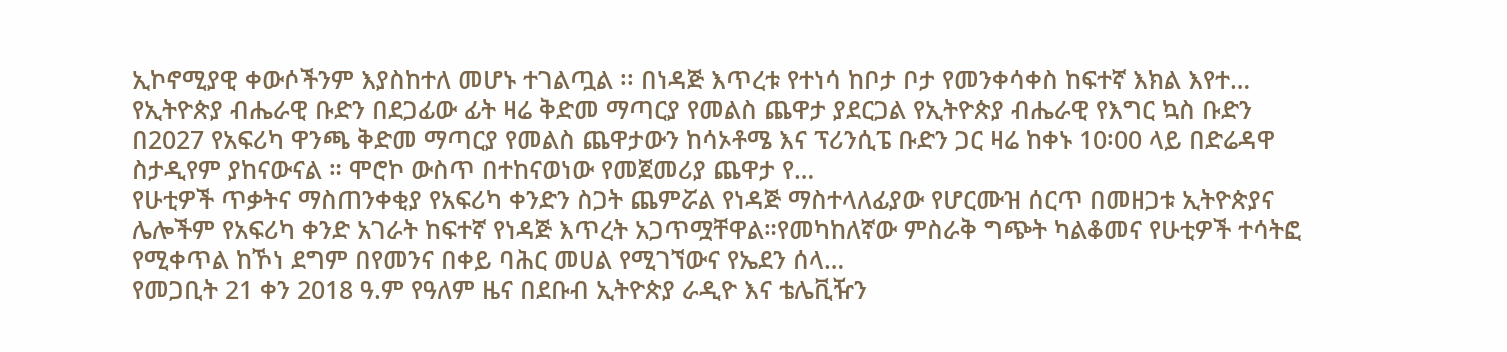ኢኮኖሚያዊ ቀውሶችንም እያስከተለ መሆኑ ተገልጧል ፡፡ በነዳጅ እጥረቱ የተነሳ ከቦታ ቦታ የመንቀሳቀስ ከፍተኛ እክል እየተ…
የኢትዮጵያ ብሔራዊ ቡድን በደጋፊው ፊት ዛሬ ቅድመ ማጣርያ የመልስ ጨዋታ ያደርጋል የኢትዮጵያ ብሔራዊ የእግር ኳስ ቡድን በ2027 የአፍሪካ ዋንጫ ቅድመ ማጣርያ የመልስ ጨዋታውን ከሳኦቶሜ እና ፕሪንሲፔ ቡድን ጋር ዛሬ ከቀኑ 10፡00 ላይ በድሬዳዋ ስታዲየም ያከናውናል ። ሞሮኮ ውስጥ በተከናወነው የመጀመሪያ ጨዋታ የ…
የሁቲዎች ጥቃትና ማስጠንቀቂያ የአፍሪካ ቀንድን ስጋት ጨምሯል የነዳጅ ማስተላለፊያው የሆርሙዝ ሰርጥ በመዘጋቱ ኢትዮጵያና ሌሎችም የአፍሪካ ቀንድ አገራት ከፍተኛ የነዳጅ እጥረት አጋጥሟቸዋል።የመካከለኛው ምስራቅ ግጭት ካልቆመና የሁቲዎች ተሳትፎ የሚቀጥል ከኾነ ደግም በየመንና በቀይ ባሕር መሀል የሚገኘውና የኤደን ሰላ…
የመጋቢት 21 ቀን 2018 ዓ.ም የዓለም ዜና በደቡብ ኢትዮጵያ ራዲዮ እና ቴሌቪዥን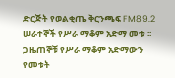ድርጅት የወልቂጤ ቅርንጫፍ FM89.2 ሠራተኞች የሥራ ማቆም አድማ መቱ ፡፡ ጋዜጠኞቹ የሥራ ማቆም አድማውን የመቱት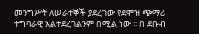መንግሥት ለሠራተኞች ያደረገው የደሞዝ ጭማሪ ተግባራዊ አልተደረገልንም በሚል ነው ፡፡ በ ደቡብ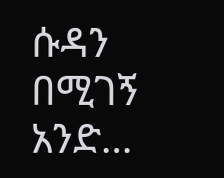ሱዳን በሚገኝ አንድ…